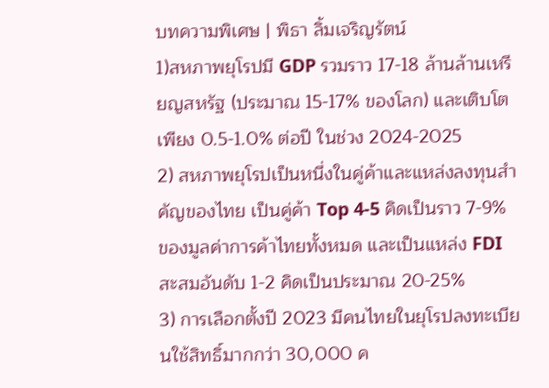บทความพิเศษ | พิธา ลิ้มเจริญรัตน์
1)สหภาพยุโรปมี GDP รวมราว 17-18 ล้านล้านเหรียญสหรัฐ (ประมาณ 15-17% ของโลก) และเติบโตเพียง 0.5-1.0% ต่อปี ในช่วง 2024-2025
2) สหภาพยุโรปเป็นหนึ่งในคู่ค้าและแหล่งลงทุนสำคัญของไทย เป็นคู่ค้า Top 4-5 คิดเป็นราว 7-9% ของมูลค่าการค้าไทยทั้งหมด และเป็นแหล่ง FDI สะสมอันดับ 1-2 คิดเป็นประมาณ 20-25%
3) การเลือกตั้งปี 2023 มีคนไทยในยุโรปลงทะเบียนใช้สิทธิ์มากกว่า 30,000 ค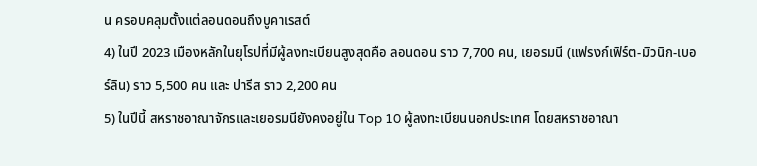น ครอบคลุมตั้งแต่ลอนดอนถึงบูคาเรสต์
4) ในปี 2023 เมืองหลักในยุโรปที่มีผู้ลงทะเบียนสูงสุดคือ ลอนดอน ราว 7,700 คน, เยอรมนี (แฟรงก์เฟิร์ต-มิวนิก-เบอร์ลิน) ราว 5,500 คน และ ปารีส ราว 2,200 คน
5) ในปีนี้ สหราชอาณาจักรและเยอรมนียังคงอยู่ใน Top 10 ผู้ลงทะเบียนนอกประเทศ โดยสหราชอาณา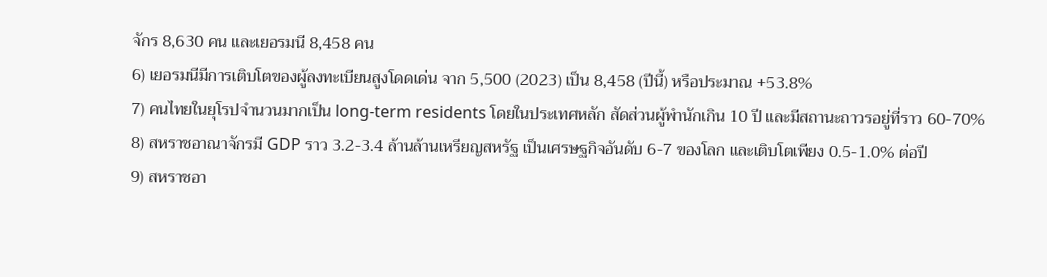จักร 8,630 คน และเยอรมนี 8,458 คน
6) เยอรมนีมีการเติบโตของผู้ลงทะเบียนสูงโดดเด่น จาก 5,500 (2023) เป็น 8,458 (ปีนี้) หรือประมาณ +53.8%
7) คนไทยในยุโรปจำนวนมากเป็น long-term residents โดยในประเทศหลัก สัดส่วนผู้พำนักเกิน 10 ปี และมีสถานะถาวรอยู่ที่ราว 60-70%
8) สหราชอาณาจักรมี GDP ราว 3.2-3.4 ล้านล้านเหรียญสหรัฐ เป็นเศรษฐกิจอันดับ 6-7 ของโลก และเติบโตเพียง 0.5-1.0% ต่อปี
9) สหราชอา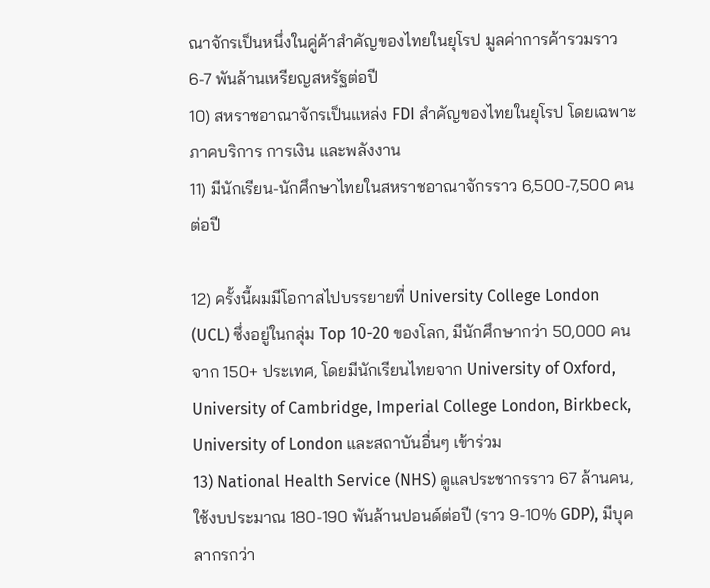ณาจักรเป็นหนึ่งในคู่ค้าสำคัญของไทยในยุโรป มูลค่าการค้ารวมราว 6-7 พันล้านเหรียญสหรัฐต่อปี
10) สหราชอาณาจักรเป็นแหล่ง FDI สำคัญของไทยในยุโรป โดยเฉพาะภาคบริการ การเงิน และพลังงาน
11) มีนักเรียน-นักศึกษาไทยในสหราชอาณาจักรราว 6,500-7,500 คนต่อปี

12) ครั้งนี้ผมมีโอกาสไปบรรยายที่ University College London (UCL) ซึ่งอยู่ในกลุ่ม Top 10-20 ของโลก, มีนักศึกษากว่า 50,000 คนจาก 150+ ประเทศ, โดยมีนักเรียนไทยจาก University of Oxford, University of Cambridge, Imperial College London, Birkbeck, University of London และสถาบันอื่นๆ เข้าร่วม
13) National Health Service (NHS) ดูแลประชากรราว 67 ล้านคน, ใช้งบประมาณ 180-190 พันล้านปอนด์ต่อปี (ราว 9-10% GDP), มีบุคลากรกว่า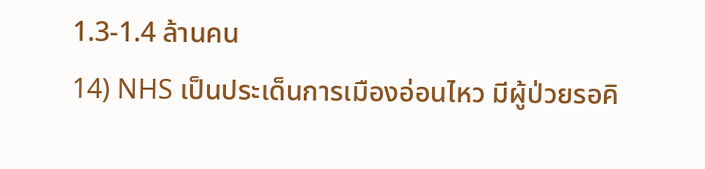1.3-1.4 ล้านคน
14) NHS เป็นประเด็นการเมืองอ่อนไหว มีผู้ป่วยรอคิ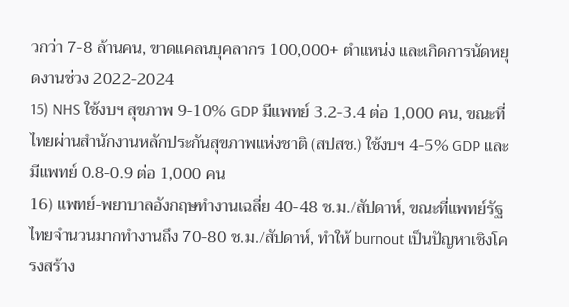วกว่า 7-8 ล้านคน, ขาดแคลนบุคลากร 100,000+ ตำแหน่ง และเกิดการนัดหยุดงานช่วง 2022-2024
15) NHS ใช้งบฯ สุขภาพ 9-10% GDP มีแพทย์ 3.2-3.4 ต่อ 1,000 คน, ขณะที่ไทยผ่านสำนักงานหลักประกันสุขภาพแห่งชาติ (สปสช.) ใช้งบฯ 4-5% GDP และมีแพทย์ 0.8-0.9 ต่อ 1,000 คน
16) แพทย์-พยาบาลอังกฤษทำงานเฉลี่ย 40-48 ช.ม./สัปดาห์, ขณะที่แพทย์รัฐไทยจำนวนมากทำงานถึง 70-80 ช.ม./สัปดาห์, ทำให้ burnout เป็นปัญหาเชิงโครงสร้าง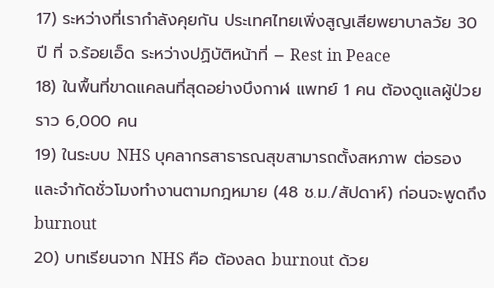17) ระหว่างที่เรากำลังคุยกัน ประเทศไทยเพิ่งสูญเสียพยาบาลวัย 30 ปี ที่ จ.ร้อยเอ็ด ระหว่างปฏิบัติหน้าที่ – Rest in Peace
18) ในพื้นที่ขาดแคลนที่สุดอย่างบึงกาฬ แพทย์ 1 คน ต้องดูแลผู้ป่วยราว 6,000 คน
19) ในระบบ NHS บุคลากรสาธารณสุขสามารถตั้งสหภาพ ต่อรอง และจำกัดชั่วโมงทำงานตามกฎหมาย (48 ช.ม./สัปดาห์) ก่อนจะพูดถึง burnout
20) บทเรียนจาก NHS คือ ต้องลด burnout ด้วย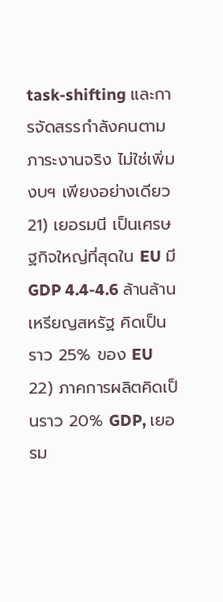task-shifting และการจัดสรรกำลังคนตามภาระงานจริง ไม่ใช่เพิ่มงบฯ เพียงอย่างเดียว
21) เยอรมนี เป็นเศรษฐกิจใหญ่ที่สุดใน EU มี GDP 4.4-4.6 ล้านล้านเหรียญสหรัฐ คิดเป็นราว 25% ของ EU
22) ภาคการผลิตคิดเป็นราว 20% GDP, เยอรม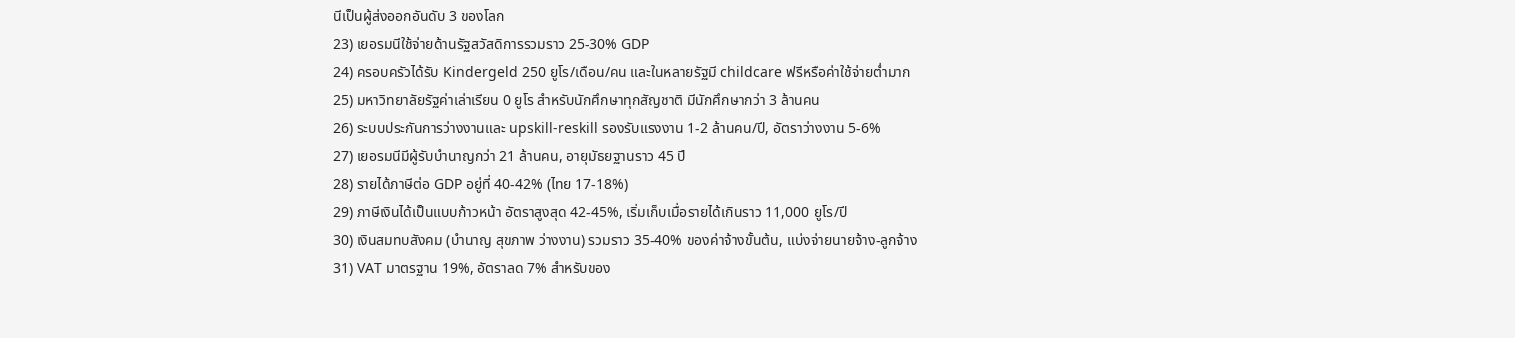นีเป็นผู้ส่งออกอันดับ 3 ของโลก
23) เยอรมนีใช้จ่ายด้านรัฐสวัสดิการรวมราว 25-30% GDP
24) ครอบครัวได้รับ Kindergeld 250 ยูโร/เดือน/คน และในหลายรัฐมี childcare ฟรีหรือค่าใช้จ่ายต่ำมาก
25) มหาวิทยาลัยรัฐค่าเล่าเรียน 0 ยูโร สำหรับนักศึกษาทุกสัญชาติ มีนักศึกษากว่า 3 ล้านคน
26) ระบบประกันการว่างงานและ upskill-reskill รองรับแรงงาน 1-2 ล้านคน/ปี, อัตราว่างงาน 5-6%
27) เยอรมนีมีผู้รับบำนาญกว่า 21 ล้านคน, อายุมัธยฐานราว 45 ปี
28) รายได้ภาษีต่อ GDP อยู่ที่ 40-42% (ไทย 17-18%)
29) ภาษีเงินได้เป็นแบบก้าวหน้า อัตราสูงสุด 42-45%, เริ่มเก็บเมื่อรายได้เกินราว 11,000 ยูโร/ปี
30) เงินสมทบสังคม (บำนาญ สุขภาพ ว่างงาน) รวมราว 35-40% ของค่าจ้างขั้นต้น, แบ่งจ่ายนายจ้าง-ลูกจ้าง
31) VAT มาตรฐาน 19%, อัตราลด 7% สำหรับของ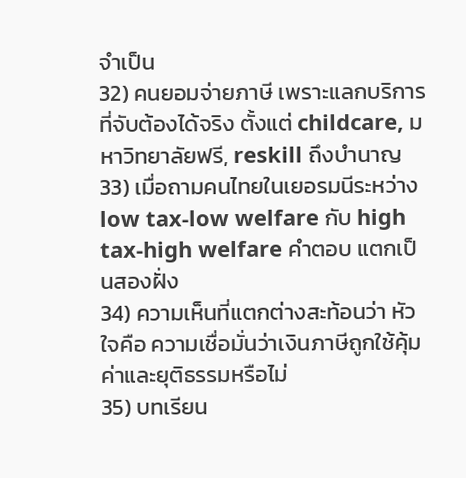จำเป็น
32) คนยอมจ่ายภาษี เพราะแลกบริการที่จับต้องได้จริง ตั้งแต่ childcare, มหาวิทยาลัยฟรี, reskill ถึงบำนาญ
33) เมื่อถามคนไทยในเยอรมนีระหว่าง low tax-low welfare กับ high tax-high welfare คำตอบ แตกเป็นสองฝั่ง
34) ความเห็นที่แตกต่างสะท้อนว่า หัวใจคือ ความเชื่อมั่นว่าเงินภาษีถูกใช้คุ้มค่าและยุติธรรมหรือไม่
35) บทเรียน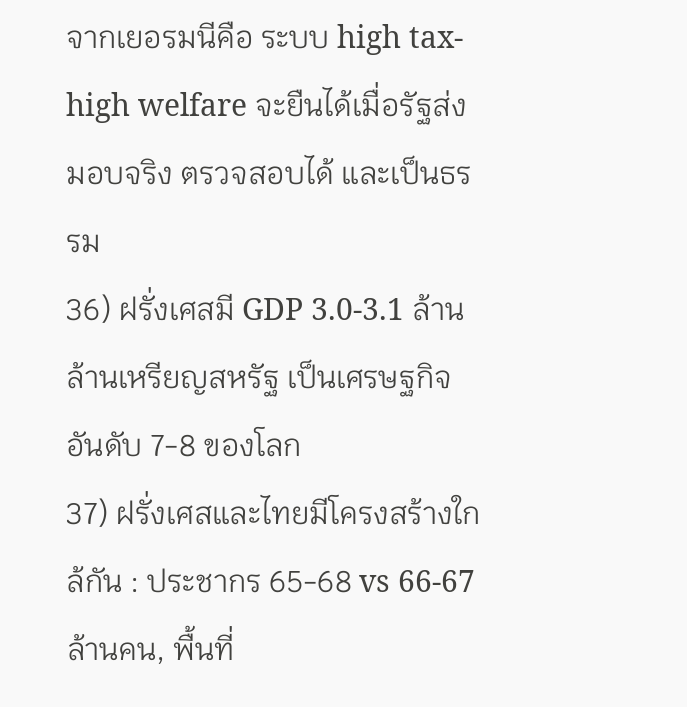จากเยอรมนีคือ ระบบ high tax-high welfare จะยืนได้เมื่อรัฐส่งมอบจริง ตรวจสอบได้ และเป็นธรรม
36) ฝรั่งเศสมี GDP 3.0-3.1 ล้านล้านเหรียญสหรัฐ เป็นเศรษฐกิจอันดับ 7-8 ของโลก
37) ฝรั่งเศสและไทยมีโครงสร้างใกล้กัน : ประชากร 65-68 vs 66-67 ล้านคน, พื้นที่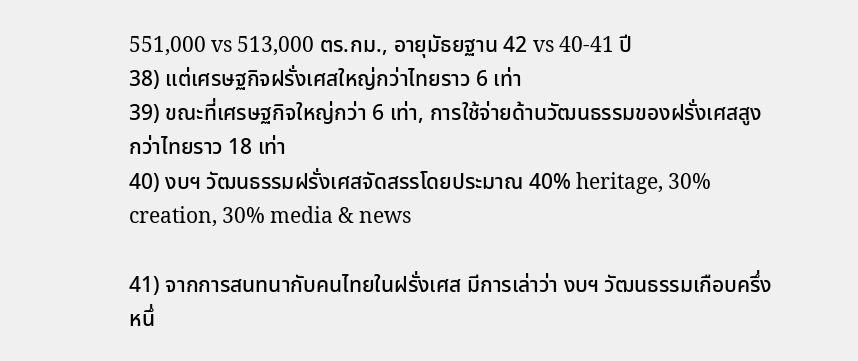551,000 vs 513,000 ตร.กม., อายุมัธยฐาน 42 vs 40-41 ปี
38) แต่เศรษฐกิจฝรั่งเศสใหญ่กว่าไทยราว 6 เท่า
39) ขณะที่เศรษฐกิจใหญ่กว่า 6 เท่า, การใช้จ่ายด้านวัฒนธรรมของฝรั่งเศสสูงกว่าไทยราว 18 เท่า
40) งบฯ วัฒนธรรมฝรั่งเศสจัดสรรโดยประมาณ 40% heritage, 30% creation, 30% media & news

41) จากการสนทนากับคนไทยในฝรั่งเศส มีการเล่าว่า งบฯ วัฒนธรรมเกือบครึ่งหนึ่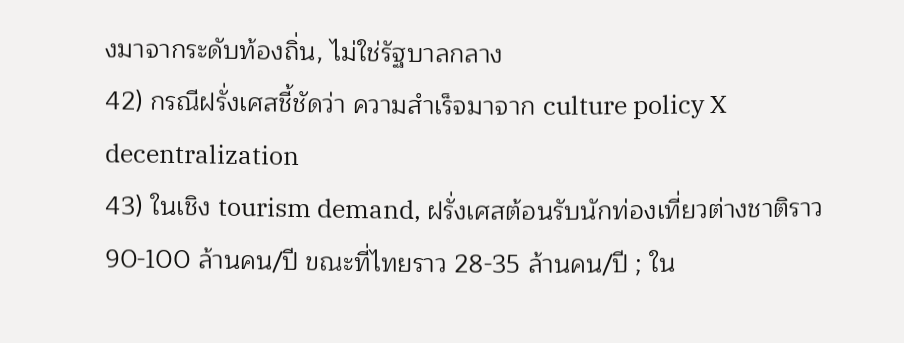งมาจากระดับท้องถิ่น, ไม่ใช่รัฐบาลกลาง
42) กรณีฝรั่งเศสชี้ชัดว่า ความสำเร็จมาจาก culture policy X decentralization
43) ในเชิง tourism demand, ฝรั่งเศสต้อนรับนักท่องเที่ยวต่างชาติราว 90-100 ล้านคน/ปี ขณะที่ไทยราว 28-35 ล้านคน/ปี ; ใน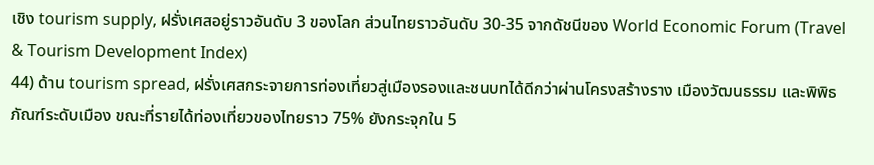เชิง tourism supply, ฝรั่งเศสอยู่ราวอันดับ 3 ของโลก ส่วนไทยราวอันดับ 30-35 จากดัชนีของ World Economic Forum (Travel & Tourism Development Index)
44) ด้าน tourism spread, ฝรั่งเศสกระจายการท่องเที่ยวสู่เมืองรองและชนบทได้ดีกว่าผ่านโครงสร้างราง เมืองวัฒนธรรม และพิพิธภัณฑ์ระดับเมือง ขณะที่รายได้ท่องเที่ยวของไทยราว 75% ยังกระจุกใน 5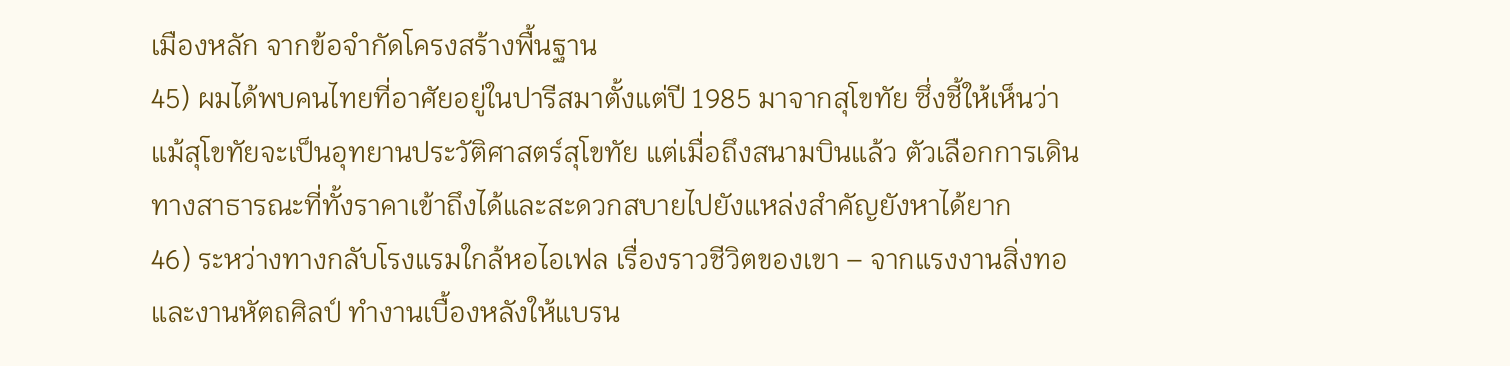เมืองหลัก จากข้อจำกัดโครงสร้างพื้นฐาน
45) ผมได้พบคนไทยที่อาศัยอยู่ในปารีสมาตั้งแต่ปี 1985 มาจากสุโขทัย ซึ่งชี้ให้เห็นว่า แม้สุโขทัยจะเป็นอุทยานประวัติศาสตร์สุโขทัย แต่เมื่อถึงสนามบินแล้ว ตัวเลือกการเดินทางสาธารณะที่ทั้งราคาเข้าถึงได้และสะดวกสบายไปยังแหล่งสำคัญยังหาได้ยาก
46) ระหว่างทางกลับโรงแรมใกล้หอไอเฟล เรื่องราวชีวิตของเขา – จากแรงงานสิ่งทอและงานหัตถศิลป์ ทำงานเบื้องหลังให้แบรน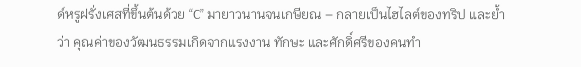ด์หรูฝรั่งเศสที่ขึ้นต้นด้วย “C” มายาวนานจนเกษียณ – กลายเป็นไฮไลต์ของทริป และย้ำว่า คุณค่าของวัฒนธรรมเกิดจากแรงงาน ทักษะ และศักดิ์ศรีของคนทำ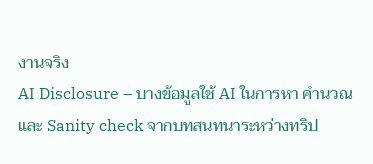งานจริง
AI Disclosure – บางข้อมูลใช้ AI ในการหา คำนวณ และ Sanity check จากบทสนทนาระหว่างทริป